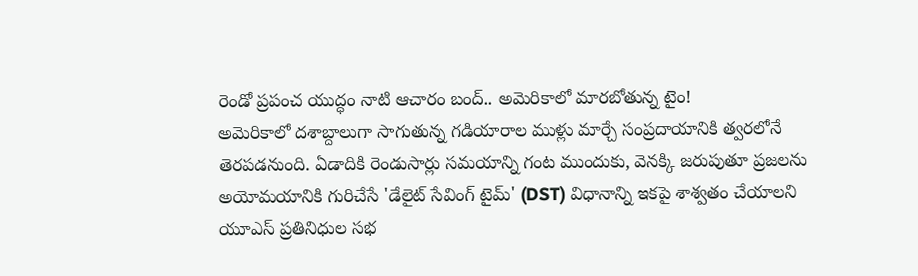రెండో ప్రపంచ యుద్ధం నాటి ఆచారం బంద్.. అమెరికాలో మారబోతున్న టైం!
అమెరికాలో దశాబ్దాలుగా సాగుతున్న గడియారాల ముళ్లు మార్చే సంప్రదాయానికి త్వరలోనే తెరపడనుంది. ఏడాదికి రెండుసార్లు సమయాన్ని గంట ముందుకు, వెనక్కి జరుపుతూ ప్రజలను అయోమయానికి గురిచేసే 'డేలైట్ సేవింగ్ టైమ్' (DST) విధానాన్ని ఇకపై శాశ్వతం చేయాలని యూఎస్ ప్రతినిధుల సభ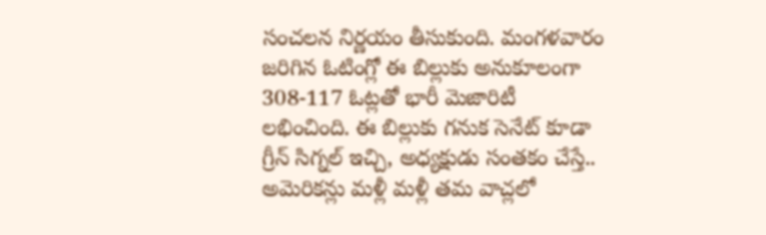సంచలన నిర్ణయం తీసుకుంది. మంగళవారం జరిగిన ఓటింగ్లో ఈ బిల్లుకు అనుకూలంగా 308-117 ఓట్లతో భారీ మెజారిటీ లభించింది. ఈ బిల్లుకు గనుక సెనేట్ కూడా గ్రీన్ సిగ్నల్ ఇచ్చి, అధ్యక్షుడు సంతకం చేస్తే.. అమెరికన్లు మళ్లీ మళ్లీ తమ వాచ్లలో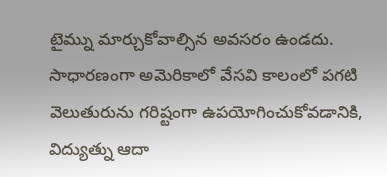టైమ్ను మార్చుకోవాల్సిన అవసరం ఉండదు.
సాధారణంగా అమెరికాలో వేసవి కాలంలో పగటి వెలుతురును గరిష్టంగా ఉపయోగించుకోవడానికి, విద్యుత్ను ఆదా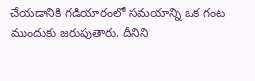చేయడానికి గడియారంలో సమయాన్ని ఒక గంట ముందుకు జరుపుతారు. దీనిని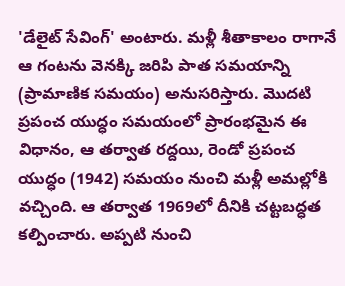'డేలైట్ సేవింగ్' అంటారు. మళ్లీ శీతాకాలం రాగానే ఆ గంటను వెనక్కి జరిపి పాత సమయాన్ని (ప్రామాణిక సమయం) అనుసరిస్తారు. మొదటి ప్రపంచ యుద్ధం సమయంలో ప్రారంభమైన ఈ విధానం, ఆ తర్వాత రద్దయి, రెండో ప్రపంచ యుద్ధం (1942) సమయం నుంచి మళ్లీ అమల్లోకి వచ్చింది. ఆ తర్వాత 1969లో దీనికి చట్టబద్ధత కల్పించారు. అప్పటి నుంచి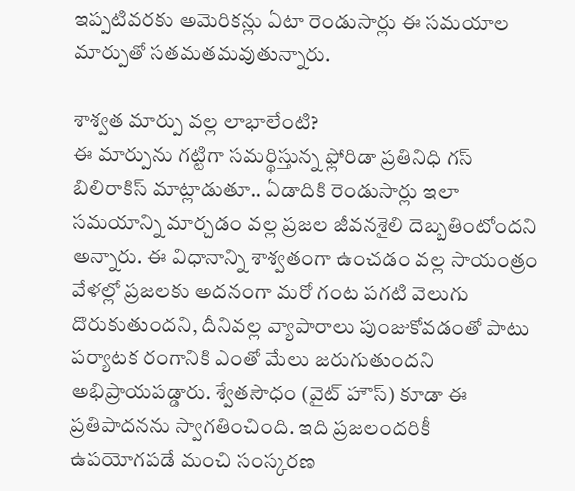ఇప్పటివరకు అమెరికన్లు ఏటా రెండుసార్లు ఈ సమయాల మార్పుతో సతమతమవుతున్నారు.

శాశ్వత మార్పు వల్ల లాభాలేంటి?
ఈ మార్పును గట్టిగా సమర్థిస్తున్న ఫ్లోరిడా ప్రతినిధి గస్ బిలిరాకిస్ మాట్లాడుతూ.. ఏడాదికి రెండుసార్లు ఇలా సమయాన్ని మార్చడం వల్ల ప్రజల జీవనశైలి దెబ్బతింటోందని అన్నారు. ఈ విధానాన్ని శాశ్వతంగా ఉంచడం వల్ల సాయంత్రం వేళల్లో ప్రజలకు అదనంగా మరో గంట పగటి వెలుగు దొరుకుతుందని, దీనివల్ల వ్యాపారాలు పుంజుకోవడంతో పాటు పర్యాటక రంగానికి ఎంతో మేలు జరుగుతుందని అభిప్రాయపడ్డారు. శ్వేతసౌధం (వైట్ హౌస్) కూడా ఈ ప్రతిపాదనను స్వాగతించింది. ఇది ప్రజలందరికీ ఉపయోగపడే మంచి సంస్కరణ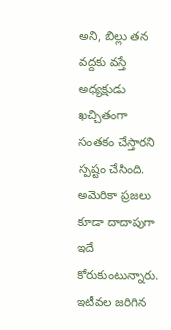అని, బిల్లు తన వద్దకు వస్తే అధ్యక్షుడు ఖచ్చితంగా సంతకం చేస్తారని స్పష్టం చేసింది.
అమెరికా ప్రజలు కూడా దాదాపుగా ఇదే కోరుకుంటున్నారు. ఇటీవల జరిగిన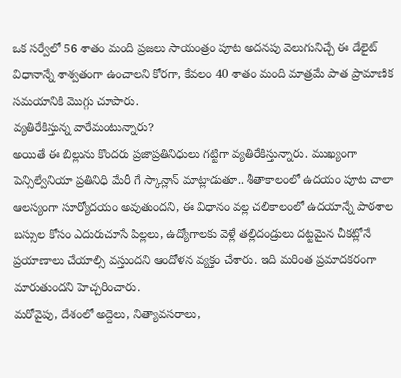ఒక సర్వేలో 56 శాతం మంది ప్రజలు సాయంత్రం పూట అదనపు వెలుగునిచ్చే ఈ డేలైట్ విధానాన్నే శాశ్వతంగా ఉంచాలని కోరగా, కేవలం 40 శాతం మంది మాత్రమే పాత ప్రామాణిక సమయానికి మొగ్గు చూపారు.
వ్యతిరేకిస్తున్న వారేమంటున్నారు?
అయితే ఈ బిల్లును కొందరు ప్రజాప్రతినిధులు గట్టిగా వ్యతిరేకిస్తున్నారు. ముఖ్యంగా పెన్సిల్వేనియా ప్రతినిధి మేరీ గే స్కాన్లాన్ మాట్లాడుతూ.. శీతాకాలంలో ఉదయం పూట చాలా ఆలస్యంగా సూర్యోదయం అవుతుందని, ఈ విధానం వల్ల చలికాలంలో ఉదయాన్నే పాఠశాల బస్సుల కోసం ఎదురుచూసే పిల్లలు, ఉద్యోగాలకు వెళ్లే తల్లిదండ్రులు దట్టమైన చీకట్లోనే ప్రయాణాలు చేయాల్సి వస్తుందని ఆందోళన వ్యక్తం చేశారు. ఇది మరింత ప్రమాదకరంగా మారుతుందని హెచ్చరించారు.
మరోవైపు, దేశంలో అద్దెలు, నిత్యావసరాలు,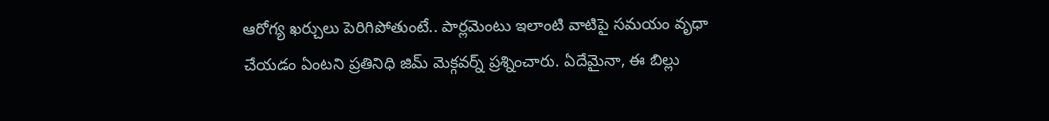ఆరోగ్య ఖర్చులు పెరిగిపోతుంటే.. పార్లమెంటు ఇలాంటి వాటిపై సమయం వృధా చేయడం ఏంటని ప్రతినిధి జిమ్ మెక్గవర్న్ ప్రశ్నించారు. ఏదేమైనా, ఈ బిల్లు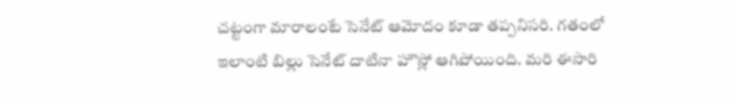చట్టంగా మారాలంటే సెనేట్ ఆమోదం కూడా తప్పనిసరి. గతంలో ఇలాంటి బిల్లు సెనేట్ దాటినా హౌస్లో ఆగిపోయింది. మరి ఈసారి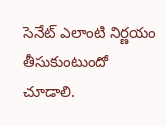సెనేట్ ఎలాంటి నిర్ణయం తీసుకుంటుందో చూడాలి.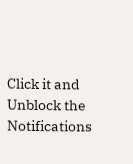Click it and Unblock the Notifications